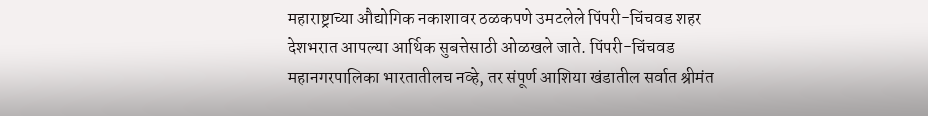महाराष्ट्राच्या औद्योगिक नकाशावर ठळकपणे उमटलेले पिंपरी-चिंचवड शहर देशभरात आपल्या आर्थिक सुबत्तेसाठी ओळखले जाते. पिंपरी-चिंचवड महानगरपालिका भारतातीलच नव्हे, तर संपूर्ण आशिया खंडातील सर्वात श्रीमंत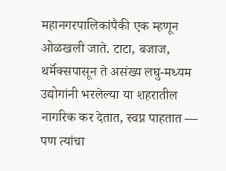महानगरपालिकांपैकी एक म्हणून ओळखली जाते. टाटा, बजाज, थर्मॅक्सपासून ते असंख्य लघु-मध्यम उद्योगांनी भरलेल्या या शहरातील नागरिक कर देतात, स्वप्न पाहतात — पण त्यांचा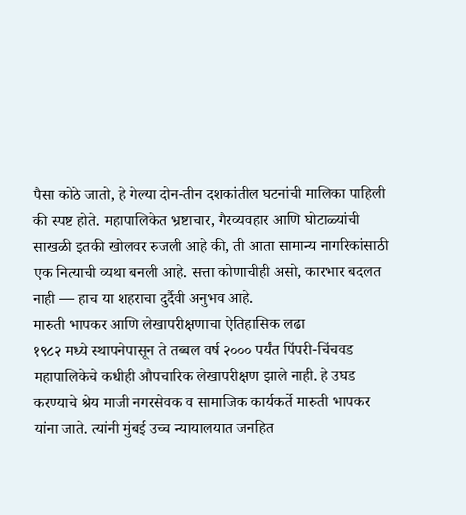पैसा कोठे जातो, हे गेल्या दोन-तीन दशकांतील घटनांची मालिका पाहिली की स्पष्ट होते. महापालिकेत भ्रष्टाचार, गैरव्यवहार आणि घोटाळ्यांची साखळी इतकी खोलवर रुजली आहे की, ती आता सामान्य नागरिकांसाठी एक नित्याची व्यथा बनली आहे. सत्ता कोणाचीही असो, कारभार बदलत नाही — हाच या शहराचा दुर्दैवी अनुभव आहे.
मारुती भापकर आणि लेखापरीक्षणाचा ऐतिहासिक लढा
१९८२ मध्ये स्थापनेपासून ते तब्बल वर्ष २००० पर्यंत पिंपरी-चिंचवड महापालिकेचे कधीही औपचारिक लेखापरीक्षण झाले नाही. हे उघड करण्याचे श्रेय माजी नगरसेवक व सामाजिक कार्यकर्ते मारुती भापकर यांना जाते. त्यांनी मुंबई उच्च न्यायालयात जनहित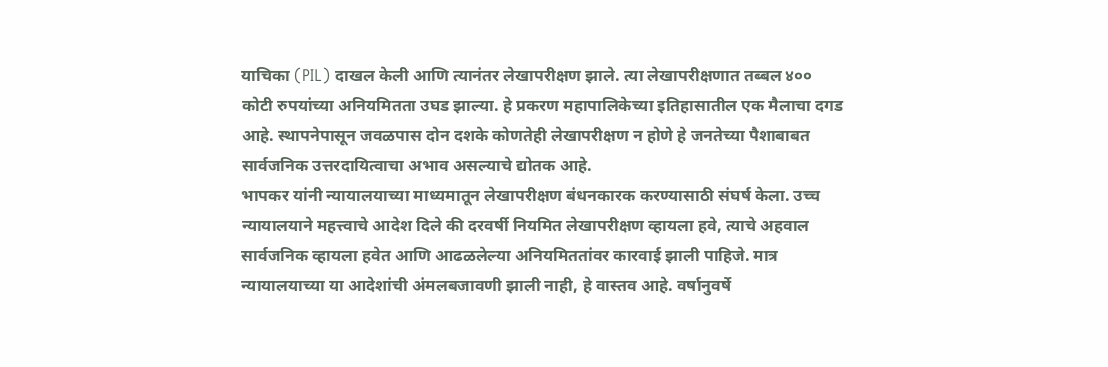याचिका (PIL) दाखल केली आणि त्यानंतर लेखापरीक्षण झाले. त्या लेखापरीक्षणात तब्बल ४०० कोटी रुपयांच्या अनियमितता उघड झाल्या. हे प्रकरण महापालिकेच्या इतिहासातील एक मैलाचा दगड आहे. स्थापनेपासून जवळपास दोन दशके कोणतेही लेखापरीक्षण न होणे हे जनतेच्या पैशाबाबत सार्वजनिक उत्तरदायित्वाचा अभाव असल्याचे द्योतक आहे.
भापकर यांनी न्यायालयाच्या माध्यमातून लेखापरीक्षण बंधनकारक करण्यासाठी संघर्ष केला. उच्च न्यायालयाने महत्त्वाचे आदेश दिले की दरवर्षी नियमित लेखापरीक्षण व्हायला हवे, त्याचे अहवाल सार्वजनिक व्हायला हवेत आणि आढळलेल्या अनियमिततांवर कारवाई झाली पाहिजे. मात्र न्यायालयाच्या या आदेशांची अंमलबजावणी झाली नाही, हे वास्तव आहे. वर्षानुवर्षे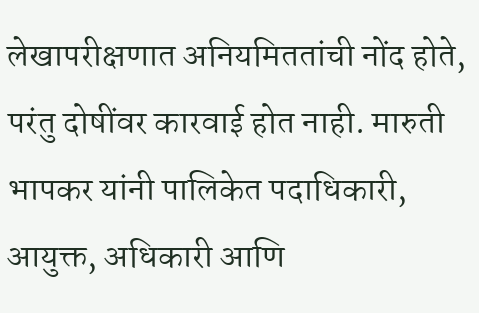लेखापरीक्षणात अनियमिततांची नोंद होते, परंतु दोषींवर कारवाई होत नाही. मारुती भापकर यांनी पालिकेत पदाधिकारी, आयुक्त, अधिकारी आणि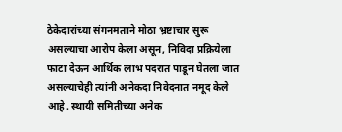ठेकेदारांच्या संगनमताने मोठा भ्रष्टाचार सुरू असल्याचा आरोप केला असून, निविदा प्रक्रियेला फाटा देऊन आर्थिक लाभ पदरात पाडून घेतला जात असल्याचेही त्यांनी अनेकदा निवेदनात नमूद केले आहे. स्थायी समितीच्या अनेक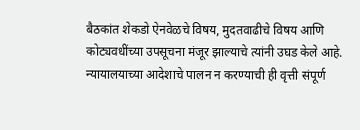बैठकांत शेकडो ऐनवेळचे विषय, मुदतवाढीचे विषय आणि कोट्यवधींच्या उपसूचना मंजूर झाल्याचे त्यांनी उघड केले आहे. न्यायालयाच्या आदेशाचे पालन न करण्याची ही वृत्ती संपूर्ण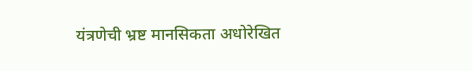यंत्रणेची भ्रष्ट मानसिकता अधोरेखित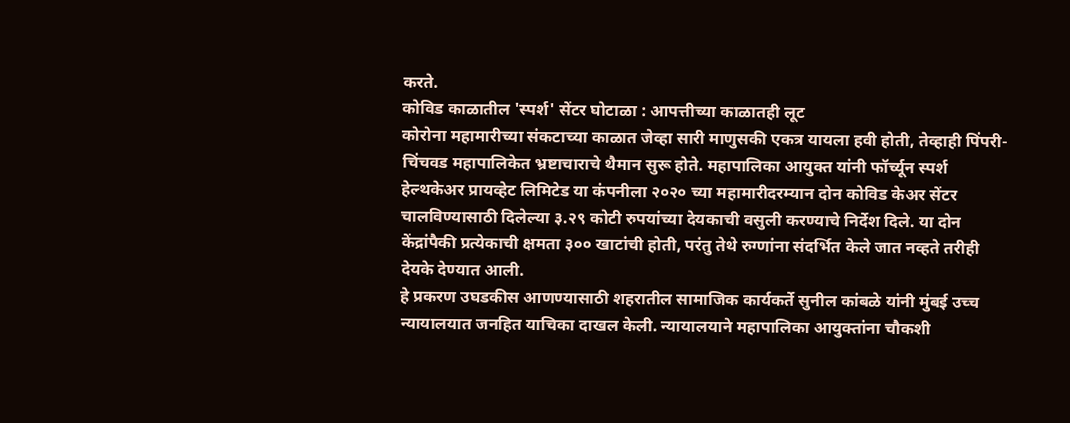करते.
कोविड काळातील 'स्पर्श' सेंटर घोटाळा : आपत्तीच्या काळातही लूट
कोरोना महामारीच्या संकटाच्या काळात जेव्हा सारी माणुसकी एकत्र यायला हवी होती, तेव्हाही पिंपरी-चिंचवड महापालिकेत भ्रष्टाचाराचे थैमान सुरू होते. महापालिका आयुक्त यांनी फॉर्च्यून स्पर्श हेल्थकेअर प्रायव्हेट लिमिटेड या कंपनीला २०२० च्या महामारीदरम्यान दोन कोविड केअर सेंटर चालविण्यासाठी दिलेल्या ३.२९ कोटी रुपयांच्या देयकाची वसुली करण्याचे निर्देश दिले. या दोन केंद्रांपैकी प्रत्येकाची क्षमता ३०० खाटांची होती, परंतु तेथे रुग्णांना संदर्भित केले जात नव्हते तरीही देयके देण्यात आली.
हे प्रकरण उघडकीस आणण्यासाठी शहरातील सामाजिक कार्यकर्ते सुनील कांबळे यांनी मुंबई उच्च न्यायालयात जनहित याचिका दाखल केली. न्यायालयाने महापालिका आयुक्तांना चौकशी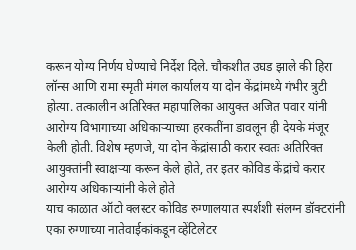करून योग्य निर्णय घेण्याचे निर्देश दिले. चौकशीत उघड झाले की हिरा लॉन्स आणि रामा स्मृती मंगल कार्यालय या दोन केंद्रांमध्ये गंभीर त्रुटी होत्या. तत्कालीन अतिरिक्त महापालिका आयुक्त अजित पवार यांनी आरोग्य विभागाच्या अधिकाऱ्याच्या हरकतींना डावलून ही देयके मंजूर केली होती. विशेष म्हणजे, या दोन केंद्रांसाठी करार स्वतः अतिरिक्त आयुक्तांनी स्वाक्षऱ्या करून केले होते, तर इतर कोविड केंद्रांचे करार आरोग्य अधिकाऱ्यांनी केले होते
याच काळात ऑटो क्लस्टर कोविड रुग्णालयात स्पर्शशी संलग्न डॉक्टरांनी एका रुग्णाच्या नातेवाईकांकडून व्हेंटिलेटर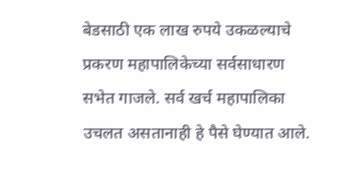बेडसाठी एक लाख रुपये उकळल्याचे प्रकरण महापालिकेच्या सर्वसाधारण सभेत गाजले. सर्व खर्च महापालिका उचलत असतानाही हे पैसे घेण्यात आले.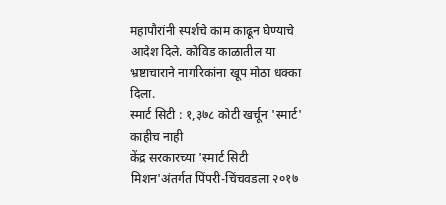महापौरांनी स्पर्शचे काम काढून घेण्याचे आदेश दिले. कोविड काळातील या भ्रष्टाचाराने नागरिकांना खूप मोठा धक्का दिला.
स्मार्ट सिटी : १,३७८ कोटी खर्चून 'स्मार्ट' काहीच नाही
केंद्र सरकारच्या 'स्मार्ट सिटी मिशन'अंतर्गत पिंपरी-चिंचवडला २०१७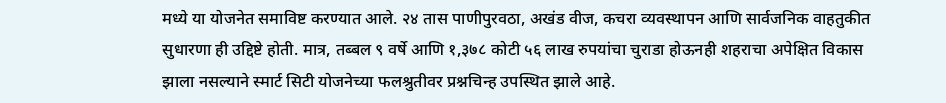मध्ये या योजनेत समाविष्ट करण्यात आले. २४ तास पाणीपुरवठा, अखंड वीज, कचरा व्यवस्थापन आणि सार्वजनिक वाहतुकीत सुधारणा ही उद्दिष्टे होती. मात्र, तब्बल ९ वर्षे आणि १,३७८ कोटी ५६ लाख रुपयांचा चुराडा होऊनही शहराचा अपेक्षित विकास झाला नसल्याने स्मार्ट सिटी योजनेच्या फलश्रुतीवर प्रश्नचिन्ह उपस्थित झाले आहे.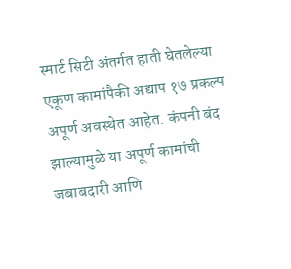स्मार्ट सिटी अंतर्गत हाती घेतलेल्या एकूण कामांपैकी अद्याप १७ प्रकल्प अपूर्ण अवस्थेत आहेत. कंपनी बंद झाल्यामुळे या अपूर्ण कामांची जबाबदारी आणि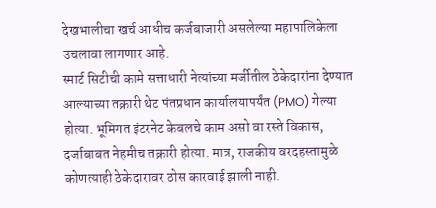देखभालीचा खर्च आधीच कर्जबाजारी असलेल्या महापालिकेला उचलावा लागणार आहे.
स्मार्ट सिटीची कामे सत्ताधारी नेत्यांच्या मर्जीतील ठेकेदारांना देण्यात आल्याच्या तक्रारी थेट पंतप्रधान कार्यालयापर्यंत (PMO) गेल्या होत्या. भूमिगत इंटरनेट केबलचे काम असो वा रस्ते विकास, दर्जाबाबत नेहमीच तक्रारी होत्या. मात्र, राजकीय वरदहस्तामुळे कोणत्याही ठेकेदारावर ठोस कारवाई झाली नाही.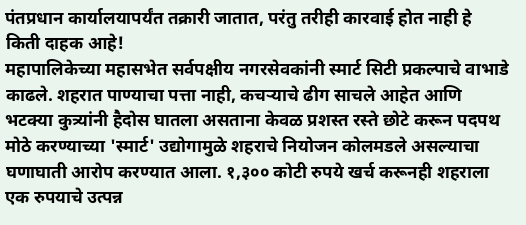पंतप्रधान कार्यालयापर्यंत तक्रारी जातात, परंतु तरीही कारवाई होत नाही हे किती दाहक आहे!
महापालिकेच्या महासभेत सर्वपक्षीय नगरसेवकांनी स्मार्ट सिटी प्रकल्पाचे वाभाडे काढले. शहरात पाण्याचा पत्ता नाही, कचऱ्याचे ढीग साचले आहेत आणि भटक्या कुत्र्यांनी हैदोस घातला असताना केवळ प्रशस्त रस्ते छोटे करून पदपथ मोठे करण्याच्या 'स्मार्ट' उद्योगामुळे शहराचे नियोजन कोलमडले असल्याचा घणाघाती आरोप करण्यात आला. १,३०० कोटी रुपये खर्च करूनही शहराला एक रुपयाचे उत्पन्न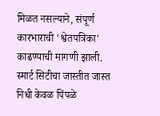मिळत नसल्याने, संपूर्ण कारभाराची 'श्वेतपत्रिका' काढण्याची मागणी झाली. स्मार्ट सिटीचा जास्तीत जास्त निधी केवळ पिंपळे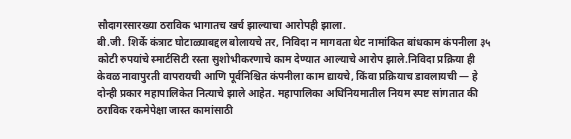सौदागरसारख्या ठराविक भागातच खर्च झाल्याचा आरोपही झाला.
बी.जी. शिर्के कंत्राट घोटाळ्याबद्दल बोलायचे तर, निविदा न मागवता थेट नामांकित बांधकाम कंपनीला ३५ कोटी रुपयांचे स्मार्टसिटी रस्ता सुशोभीकरणाचे काम देण्यात आल्याचे आरोप झाले.निविदा प्रक्रिया ही केवळ नावापुरती वापरायची आणि पूर्वनिश्चित कंपनीला काम द्यायचे, किंवा प्रक्रियाच डावलायची — हे दोन्ही प्रकार महापालिकेत नित्याचे झाले आहेत. महापालिका अधिनियमातील नियम स्पष्ट सांगतात की ठराविक रकमेपेक्षा जास्त कामांसाठी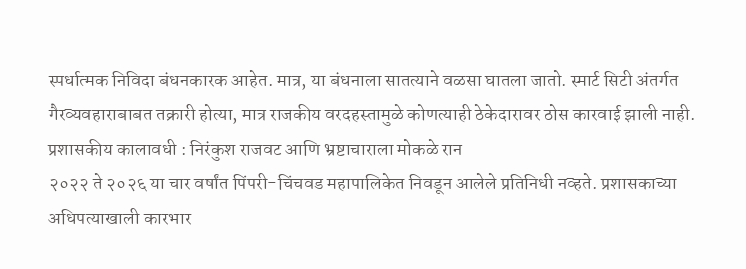स्पर्धात्मक निविदा बंधनकारक आहेत. मात्र, या बंधनाला सातत्याने वळसा घातला जातो. स्मार्ट सिटी अंतर्गत गैरव्यवहाराबाबत तक्रारी होत्या, मात्र राजकीय वरदहस्तामुळे कोणत्याही ठेकेदारावर ठोस कारवाई झाली नाही.
प्रशासकीय कालावधी : निरंकुश राजवट आणि भ्रष्टाचाराला मोकळे रान
२०२२ ते २०२६ या चार वर्षांत पिंपरी-चिंचवड महापालिकेत निवडून आलेले प्रतिनिधी नव्हते. प्रशासकाच्या अधिपत्याखाली कारभार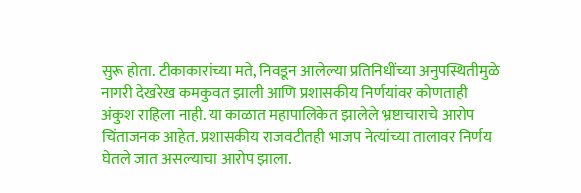सुरू होता. टीकाकारांच्या मते, निवडून आलेल्या प्रतिनिधींच्या अनुपस्थितीमुळे नागरी देखरेख कमकुवत झाली आणि प्रशासकीय निर्णयांवर कोणताही अंकुश राहिला नाही. या काळात महापालिकेत झालेले भ्रष्टाचाराचे आरोप चिंताजनक आहेत. प्रशासकीय राजवटीतही भाजप नेत्यांच्या तालावर निर्णय घेतले जात असल्याचा आरोप झाला.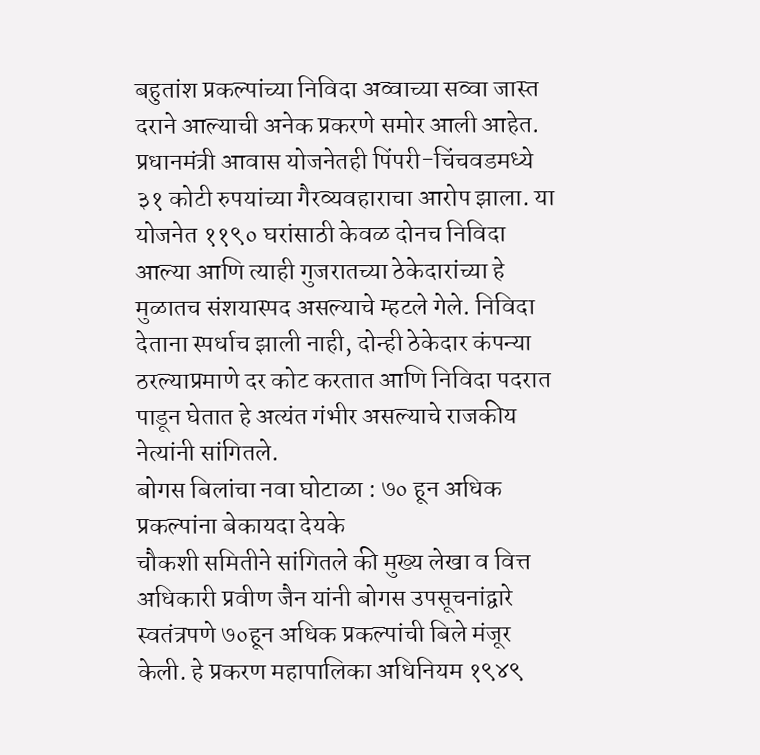बहुतांश प्रकल्पांच्या निविदा अव्वाच्या सव्वा जास्त दराने आल्याची अनेक प्रकरणे समोर आली आहेत.
प्रधानमंत्री आवास योजनेतही पिंपरी-चिंचवडमध्ये ३१ कोटी रुपयांच्या गैरव्यवहाराचा आरोप झाला. या योजनेत ११९० घरांसाठी केवळ दोनच निविदा आल्या आणि त्याही गुजरातच्या ठेकेदारांच्या हे मुळातच संशयास्पद असल्याचे म्हटले गेले. निविदा देताना स्पर्धाच झाली नाही, दोन्ही ठेकेदार कंपन्या ठरल्याप्रमाणे दर कोट करतात आणि निविदा पदरात पाडून घेतात हे अत्यंत गंभीर असल्याचे राजकीय नेत्यांनी सांगितले.
बोगस बिलांचा नवा घोटाळा : ७० हून अधिक प्रकल्पांना बेकायदा देयके
चौकशी समितीने सांगितले की मुख्य लेखा व वित्त अधिकारी प्रवीण जैन यांनी बोगस उपसूचनांद्वारे स्वतंत्रपणे ७०हून अधिक प्रकल्पांची बिले मंजूर केली. हे प्रकरण महापालिका अधिनियम १९४९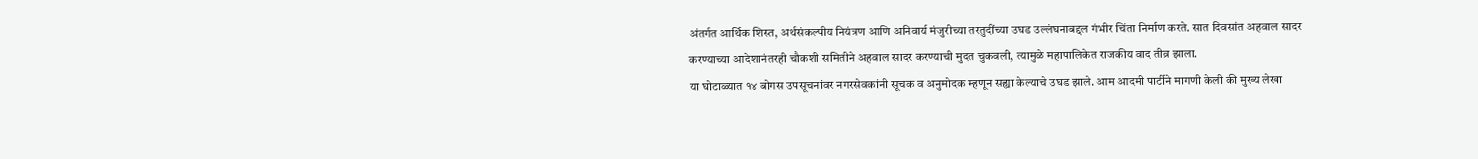अंतर्गत आर्थिक शिस्त, अर्थसंकल्पीय नियंत्रण आणि अनिवार्य मंजुरीच्या तरतुदींच्या उघड उल्लंघनाबद्दल गंभीर चिंता निर्माण करते. सात दिवसांत अहवाल सादर करण्याच्या आदेशानंतरही चौकशी समितीने अहवाल सादर करण्याची मुदत चुकवली, त्यामुळे महापालिकेत राजकीय वाद तीव्र झाला.
या घोटाळ्यात १४ बोगस उपसूचनांवर नगरसेवकांनी सूचक व अनुमोदक म्हणून सह्या केल्याचे उघड झाले. आम आदमी पार्टीने मागणी केली की मुख्य लेखा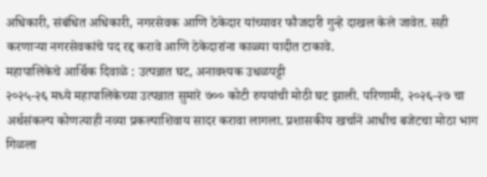अधिकारी, संबंधित अधिकारी, नगरसेवक आणि ठेकेदार यांच्यावर फौजदारी गुन्हे दाखल केले जावेत. सही करणाऱ्या नगरसेवकांचे पद रद्द करावे आणि ठेकेदारांना काळ्या यादीत टाकावे.
महापालिकेचे आर्थिक दिवाळे : उत्पन्नात घट, अनावश्यक उधळपट्टी
२०२५-२६ मध्ये महापालिकेच्या उत्पन्नात सुमारे ७०० कोटी रुपयांची मोठी घट झाली. परिणामी, २०२६-२७ चा अर्थसंकल्प कोणत्याही नव्या प्रकल्पाशिवाय सादर करावा लागला. प्रशासकीय खर्चाने आधीच बजेटचा मोठा भाग गिळला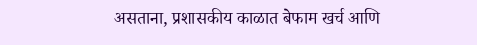असताना, प्रशासकीय काळात बेफाम खर्च आणि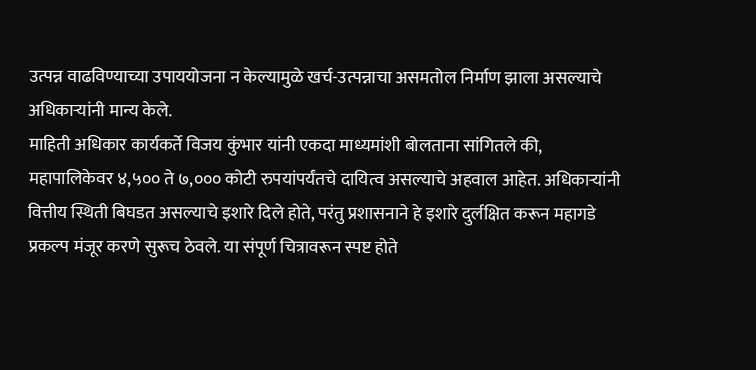उत्पन्न वाढविण्याच्या उपाययोजना न केल्यामुळे खर्च-उत्पन्नाचा असमतोल निर्माण झाला असल्याचे अधिकाऱ्यांनी मान्य केले.
माहिती अधिकार कार्यकर्ते विजय कुंभार यांनी एकदा माध्यमांशी बोलताना सांगितले की, महापालिकेवर ४,५०० ते ७,००० कोटी रुपयांपर्यंतचे दायित्व असल्याचे अहवाल आहेत. अधिकाऱ्यांनी वित्तीय स्थिती बिघडत असल्याचे इशारे दिले होते, परंतु प्रशासनाने हे इशारे दुर्लक्षित करून महागडे प्रकल्प मंजूर करणे सुरूच ठेवले. या संपूर्ण चित्रावरून स्पष्ट होते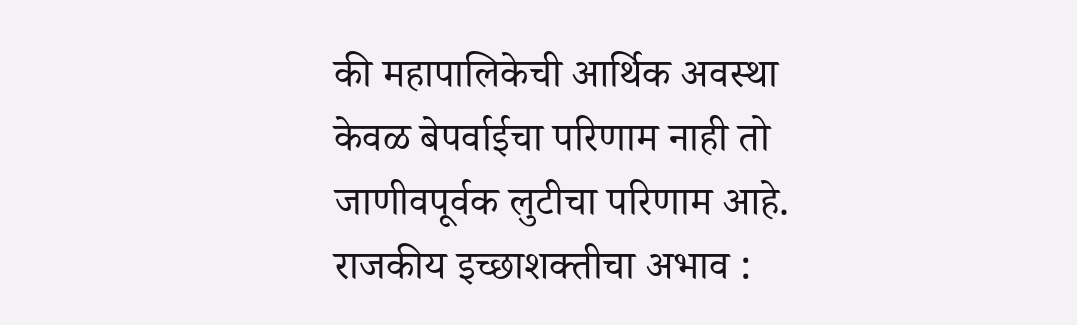की महापालिकेची आर्थिक अवस्था केवळ बेपर्वाईचा परिणाम नाही तो जाणीवपूर्वक लुटीचा परिणाम आहे.
राजकीय इच्छाशक्तीचा अभाव :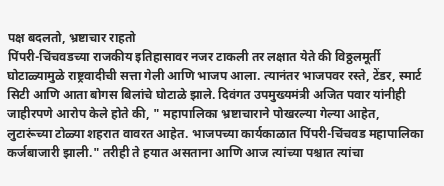पक्ष बदलतो, भ्रष्टाचार राहतो
पिंपरी-चिंचवडच्या राजकीय इतिहासावर नजर टाकली तर लक्षात येते की विठ्ठलमूर्ती घोटाळ्यामुळे राष्ट्रवादीची सत्ता गेली आणि भाजप आला. त्यानंतर भाजपवर रस्ते, टेंडर, स्मार्ट सिटी आणि आता बोगस बिलांचे घोटाळे झाले. दिवंगत उपमुख्यमंत्री अजित पवार यांनीही जाहीरपणे आरोप केले होते की, " महापालिका भ्रष्टाचाराने पोखरल्या गेल्या आहेत, लुटारूंच्या टोळ्या शहरात वावरत आहेत. भाजपच्या कार्यकाळात पिंपरी-चिंचवड महापालिका कर्जबाजारी झाली." तरीही ते हयात असताना आणि आज त्यांच्या पश्चात त्यांचा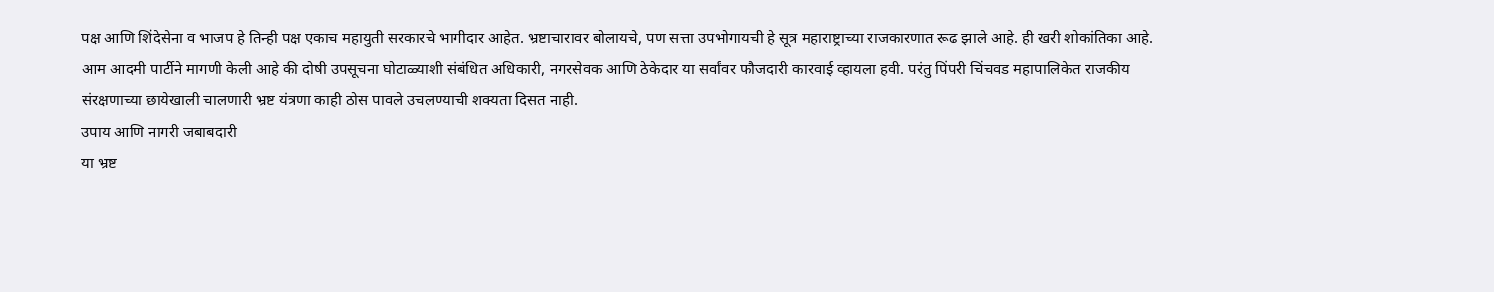पक्ष आणि शिंदेसेना व भाजप हे तिन्ही पक्ष एकाच महायुती सरकारचे भागीदार आहेत. भ्रष्टाचारावर बोलायचे, पण सत्ता उपभोगायची हे सूत्र महाराष्ट्राच्या राजकारणात रूढ झाले आहे. ही खरी शोकांतिका आहे.
आम आदमी पार्टीने मागणी केली आहे की दोषी उपसूचना घोटाळ्याशी संबंधित अधिकारी, नगरसेवक आणि ठेकेदार या सर्वांवर फौजदारी कारवाई व्हायला हवी. परंतु पिंपरी चिंचवड महापालिकेत राजकीय संरक्षणाच्या छायेखाली चालणारी भ्रष्ट यंत्रणा काही ठोस पावले उचलण्याची शक्यता दिसत नाही.
उपाय आणि नागरी जबाबदारी
या भ्रष्ट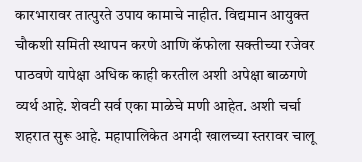कारभारावर तात्पुरते उपाय कामाचे नाहीत. विद्यमान आयुक्त चौकशी समिती स्थापन करणे आणि कॅफोला सक्तीच्या रजेवर पाठवणे यापेक्षा अधिक काही करतील अशी अपेक्षा बाळगणे व्यर्थ आहे. शेवटी सर्व एका माळेचे मणी आहेत. अशी चर्चा शहरात सुरू आहे. महापालिकेत अगदी खालच्या स्तरावर चालू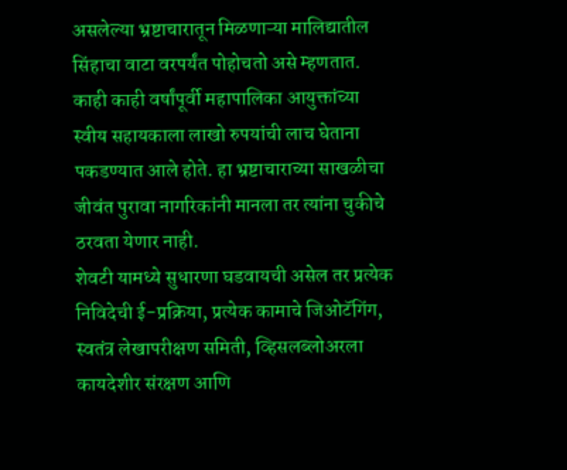असलेल्या भ्रष्टाचारातून मिळणाऱ्या मालिद्यातील सिंहाचा वाटा वरपर्यंत पोहोचतो असे म्हणतात. काही काही वर्षांपूर्वी महापालिका आयुक्तांच्या स्वीय सहायकाला लाखो रुपयांची लाच घेताना पकडण्यात आले होते. हा भ्रष्टाचाराच्या साखळीचा जीवंत पुरावा नागरिकांनी मानला तर त्यांना चुकीचे ठरवता येणार नाही.
शेवटी यामध्ये सुधारणा घडवायची असेल तर प्रत्येक निविदेची ई-प्रक्रिया, प्रत्येक कामाचे जिओटॅगिंग, स्वतंत्र लेखापरीक्षण समिती, व्हिसलब्लोअरला कायदेशीर संरक्षण आणि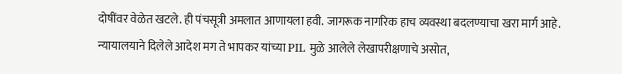दोषींवर वेळेत खटले. ही पंचसूत्री अमलात आणायला हवी. जागरूक नागरिक हाच व्यवस्था बदलण्याचा खरा मार्ग आहे.
न्यायालयाने दिलेले आदेश मग ते भापकर यांच्या PIL मुळे आलेले लेखापरीक्षणाचे असोत,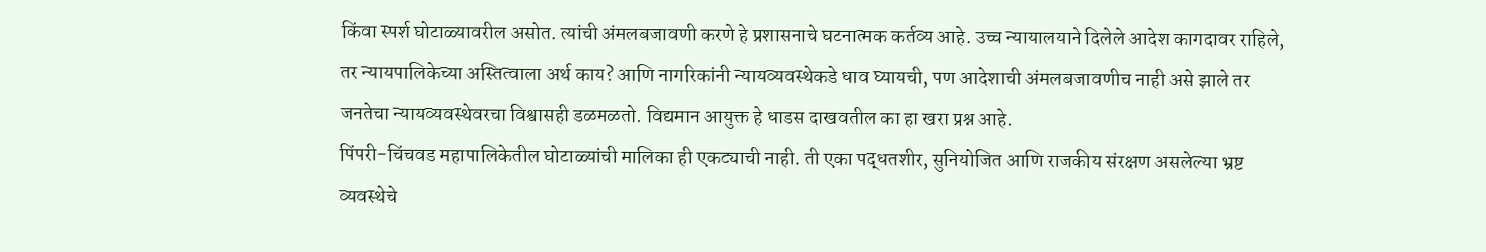किंवा स्पर्श घोटाळ्यावरील असोत. त्यांची अंमलबजावणी करणे हे प्रशासनाचे घटनात्मक कर्तव्य आहे. उच्च न्यायालयाने दिलेले आदेश कागदावर राहिले, तर न्यायपालिकेच्या अस्तित्वाला अर्थ काय? आणि नागरिकांनी न्यायव्यवस्थेकडे धाव घ्यायची, पण आदेशाची अंमलबजावणीच नाही असे झाले तर जनतेचा न्यायव्यवस्थेवरचा विश्वासही डळमळतो. विद्यमान आयुक्त हे धाडस दाखवतील का हा खरा प्रश्न आहे.
पिंपरी-चिंचवड महापालिकेतील घोटाळ्यांची मालिका ही एकट्याची नाही. ती एका पद्धतशीर, सुनियोजित आणि राजकीय संरक्षण असलेल्या भ्रष्ट व्यवस्थेचे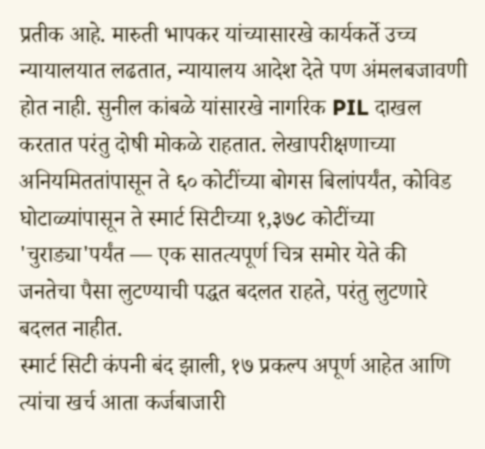प्रतीक आहे. मारुती भापकर यांच्यासारखे कार्यकर्ते उच्च न्यायालयात लढतात, न्यायालय आदेश देते पण अंमलबजावणी होत नाही. सुनील कांबळे यांसारखे नागरिक PIL दाखल करतात परंतु दोषी मोकळे राहतात. लेखापरीक्षणाच्या अनियमिततांपासून ते ६० कोटींच्या बोगस बिलांपर्यंत, कोविड घोटाळ्यांपासून ते स्मार्ट सिटीच्या १,३७८ कोटींच्या 'चुराड्या'पर्यंत — एक सातत्यपूर्ण चित्र समोर येते की जनतेचा पैसा लुटण्याची पद्धत बदलत राहते, परंतु लुटणारे बदलत नाहीत.
स्मार्ट सिटी कंपनी बंद झाली, १७ प्रकल्प अपूर्ण आहेत आणि त्यांचा खर्च आता कर्जबाजारी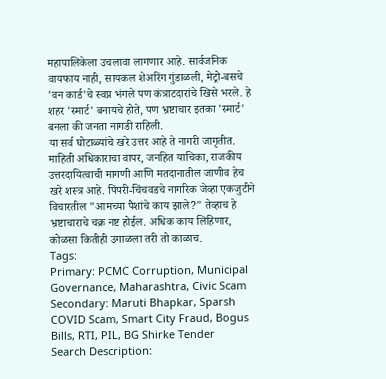महापालिकेला उचलावा लागणार आहे. सार्वजनिक वायफाय नाही, सायकल शेअरिंग गुंडाळली, मेट्रो-बसचे 'वन कार्ड'चे स्वप्न भंगले पण कंत्राटदारांचे खिसे भरले. हे शहर 'स्मार्ट' बनायचे होते, पण भ्रष्टाचार इतका 'स्मार्ट' बनला की जनता नागडी राहिली.
या सर्व घोटाळ्यांचे खरे उत्तर आहे ते नागरी जागृतीत. माहिती अधिकाराचा वापर, जनहित याचिका, राजकीय उत्तरदायित्वाची मागणी आणि मतदानातील जाणीव हेच खरे शस्त्र आहे. पिंपरी-चिंचवडचे नागरिक जेव्हा एकजुटीने विचारतील "आमच्या पैशांचे काय झाले?" तेव्हाच हे भ्रष्टाचाराचे चक्र नष्ट होईल. अधिक काय लिहिणार, कोळसा कितीही उगाळला तरी तो काळाच.
Tags:
Primary: PCMC Corruption, Municipal Governance, Maharashtra, Civic Scam
Secondary: Maruti Bhapkar, Sparsh COVID Scam, Smart City Fraud, Bogus Bills, RTI, PIL, BG Shirke Tender
Search Description: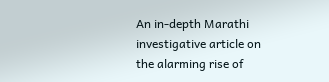An in-depth Marathi investigative article on the alarming rise of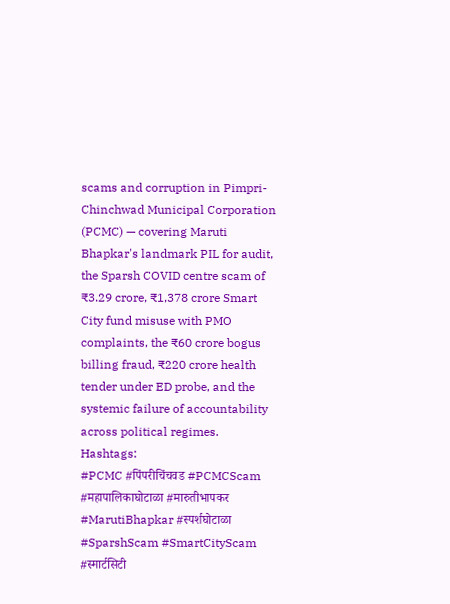scams and corruption in Pimpri-Chinchwad Municipal Corporation (PCMC) — covering Maruti Bhapkar's landmark PIL for audit, the Sparsh COVID centre scam of ₹3.29 crore, ₹1,378 crore Smart City fund misuse with PMO complaints, the ₹60 crore bogus billing fraud, ₹220 crore health tender under ED probe, and the systemic failure of accountability across political regimes.
Hashtags:
#PCMC #पिंपरीचिंचवड #PCMCScam #महापालिकाघोटाळा #मारुतीभापकर #MarutiBhapkar #स्पर्शघोटाळा #SparshScam #SmartCityScam #स्मार्टसिटी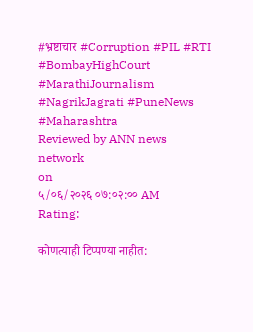#भ्रष्टाचार #Corruption #PIL #RTI #BombayHighCourt #MarathiJournalism #NagrikJagrati #PuneNews #Maharashtra
Reviewed by ANN news network
on
५/०६/२०२६ ०७:०२:०० AM
Rating:

कोणत्याही टिप्पण्या नाहीत: